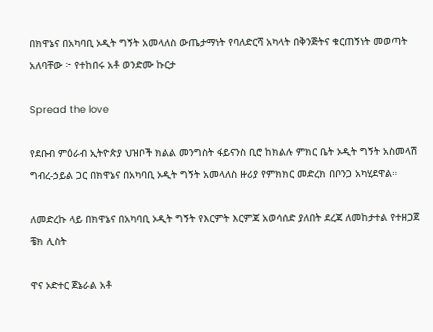በክዋኔና በአካባቢ ኦዲት ግኝት አመላለስ ውጤታማነት የባለድርሻ አካላት በቅንጅትና ቁርጠኝነት መወጣት አለባቸው ፦ የተከበሩ አቶ ወንድሙ ኩርታ

Spread the love

የደቡብ ምዕራብ ኢትዮጵያ ህዝቦች ክልል መንግስት ፋይናንስ ቢሮ ከክልሉ ምክር ቤት ኦዲት ግኝት አስመላሽ ግብረ-ኃይል ጋር በክዋኔና በአካባቢ ኦዲት ግኝት አመላለስ ዙሪያ የምክክር መድረክ በቦንጋ አካሂደዋል።

ለመድረኩ ላይ በክዋኔና በአካባቢ ኦዲት ግኝት የእርምት እርምጃ አወሳሰድ ያለበት ደረጃ ለመከታተል የተዘጋጀ ቼክ ሊስት

ዋና ኦድተር ጀኔራል አቶ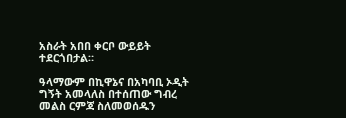አስራት አበበ ቀርቦ ውይይት ተደርጎበታል።

ዓላማውም በኪዋኔና በአካባቢ ኦዲት ግኝት አመላለስ በተሰጠው ግብረ መልስ ርምጃ ስለመወሰዱን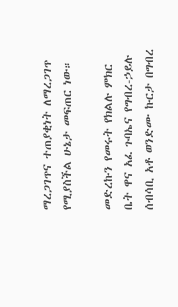ማረጋገጥና ተጠያቂነት ለማረጋገጥ የሚያስችል ሁኔታ መፍጠር ነው።

መድረኩን የመሩት የክልሉ ምክር ቤት ዋና አፈ ጉባኤና የግብረ-ኃይሉ ሰብሳቢ አቶ ወንድሙ ኩርታ በግብረ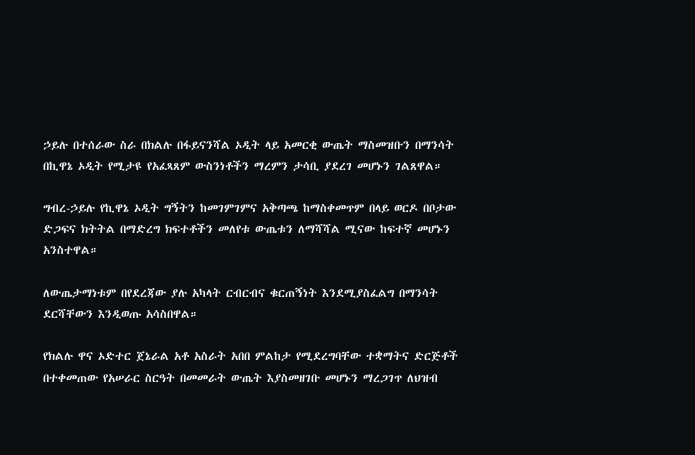ኃይሉ በተሰራው ስራ በክልሉ በፋይናንሻል ኦዲት ላይ አመርቂ ውጤት ማስመዝቡን በማንሳት በኪዋኔ ኦዲት የሚታዩ የአፈጻጸም ውስንነቶችን ማረምን ታሳቢ ያደረገ መሆኑን ገልጸዋል።

ግብረ-ኃይሉ የኪዋኔ ኦዲት ግኝትን ከመገምገምና አቅጣጫ ከማስቀመጥም በላይ ወርዶ በቦታው ድጋፍና ክትትል በማድረግ ክፍተቶችን መለየቱ ውጤቱን ለማሻሻል ሚናው ከፍተኛ መሆኑን አንስተዋል።

ለውጤታማነቱም በየደረጃው ያሉ አካላት ርብርብና ቁርጠኝነት እንደሚያስፈልግ በማንሳት ደርሻቸውን እንዲወጡ አሳስበዋል።

የክልሉ ዋና ኦድተር ጀኔራል አቶ አስራት አበበ ምልከታ የሚደረግባቸው ተቋማትና ድርጅቶች በተቀመጠው የአሠራር ስርዓት በመመራት ውጤት እያስመዘገቡ መሆኑን ማረጋገጥ ለህዝብ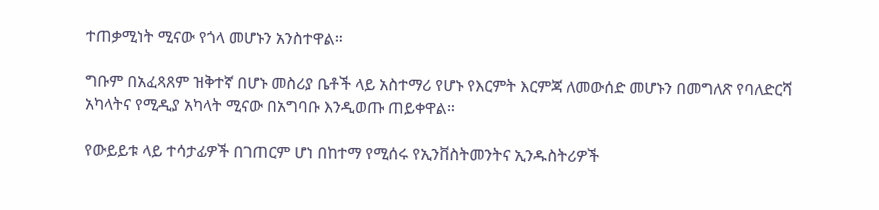ተጠቃሚነት ሚናው የጎላ መሆኑን አንስተዋል።

ግቡም በአፈጻጸም ዝቅተኛ በሆኑ መስሪያ ቤቶች ላይ አስተማሪ የሆኑ የእርምት እርምጃ ለመውሰድ መሆኑን በመግለጽ የባለድርሻ አካላትና የሚዲያ አካላት ሚናው በአግባቡ እንዲወጡ ጠይቀዋል።

የውይይቱ ላይ ተሳታፊዎች በገጠርም ሆነ በከተማ የሚሰሩ የኢንቨስትመንትና ኢንዱስትሪዎች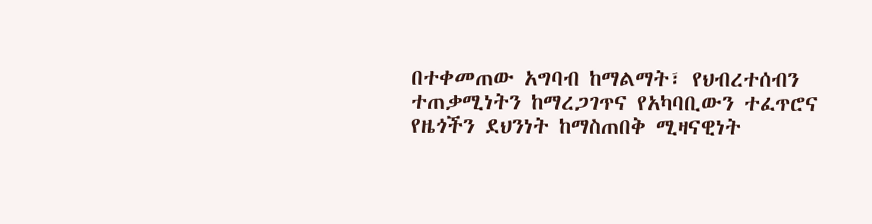በተቀመጠው አግባብ ከማልማት፣ የህብረተሰብን ተጠቃሚነትን ከማረጋገጥና የአካባቢውን ተፈጥሮና የዜጎችን ደህንነት ከማስጠበቅ ሚዛናዊነት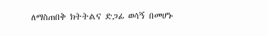ለማስጠበቅ ክትትልና ድጋፊ ወሳኝ በመሆኑ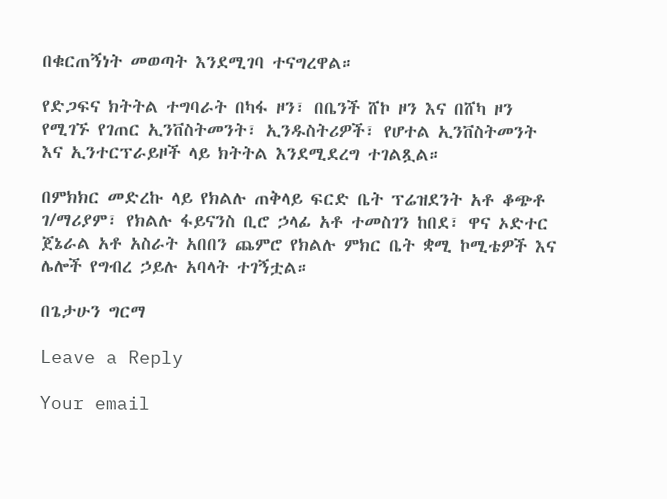በቁርጠኝነት መወጣት እንደሚገባ ተናግረዋል።

የድጋፍና ክትትል ተግባራት በካፋ ዞን፣ በቤንች ሸኮ ዞን እና በሸካ ዞን የሚገኙ የገጠር ኢንቨስትመንት፣ ኢንዱስትሪዎች፣ የሆተል ኢንቨስትመንት እና ኢንተርፕራይዞች ላይ ክትትል እንደሚደረግ ተገልጿል።

በምክክር መድረኩ ላይ የክልሉ ጠቅላይ ፍርድ ቤት ፕሬዝደንት አቶ ቆጭቶ ገ/ማሪያም፣ የክልሉ ፋይናንስ ቢሮ ኃላፊ አቶ ተመስገን ከበደ፣ ዋና ኦድተር ጀኔራል አቶ አስራት አበበን ጨምሮ የክልሉ ምክር ቤት ቋሚ ኮሚቴዎች እና ሌሎች የግብረ ኃይሉ አባላት ተገኝቷል።

በጌታሁን ግርማ

Leave a Reply

Your email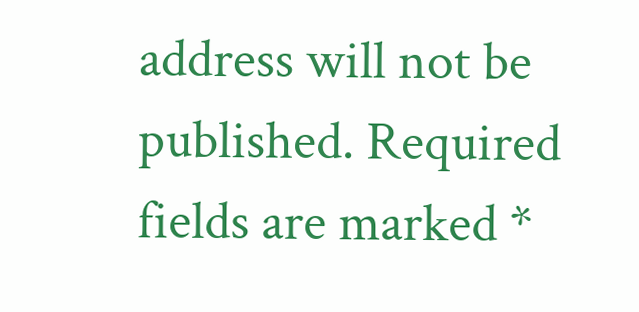address will not be published. Required fields are marked *